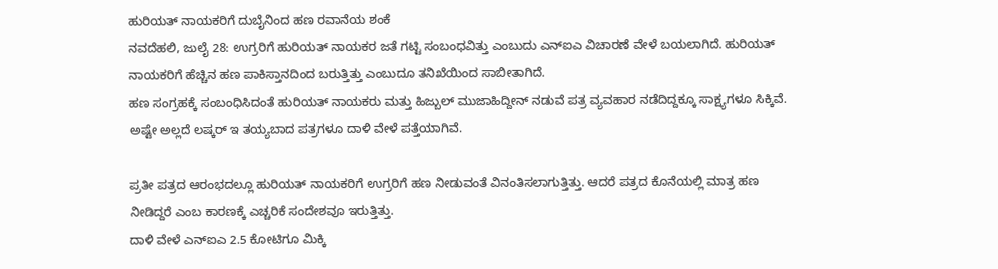ಹುರಿಯತ್ ನಾಯಕರಿಗೆ ದುಬೈನಿಂದ ಹಣ ರವಾನೆಯ ಶಂಕೆ
ನವದೆಹಲಿ, ಜುಲೈ 28: ಉಗ್ರರಿಗೆ ಹುರಿಯತ್ ನಾಯಕರ ಜತೆ ಗಟ್ಟಿ ಸಂಬಂಧವಿತ್ತು ಎಂಬುದು ಎನ್ಐಎ ವಿಚಾರಣೆ ವೇಳೆ ಬಯಲಾಗಿದೆ. ಹುರಿಯತ್ ನಾಯಕರಿಗೆ ಹೆಚ್ಚಿನ ಹಣ ಪಾಕಿಸ್ತಾನದಿಂದ ಬರುತ್ತಿತ್ತು ಎಂಬುದೂ ತನಿಖೆಯಿಂದ ಸಾಬೀತಾಗಿದೆ.
ಹಣ ಸಂಗ್ರಹಕ್ಕೆ ಸಂಬಂಧಿಸಿದಂತೆ ಹುರಿಯತ್ ನಾಯಕರು ಮತ್ತು ಹಿಜ್ಬುಲ್ ಮುಜಾಹಿದ್ದೀನ್ ನಡುವೆ ಪತ್ರ ವ್ಯವಹಾರ ನಡೆದಿದ್ದಕ್ಕೂ ಸಾಕ್ಷ್ಯಗಳೂ ಸಿಕ್ಕಿವೆ. ಅಷ್ಟೇ ಅಲ್ಲದೆ ಲಷ್ಕರ್ ಇ ತಯ್ಯಬಾದ ಪತ್ರಗಳೂ ದಾಳಿ ವೇಳೆ ಪತ್ತೆಯಾಗಿವೆ.

ಪ್ರತೀ ಪತ್ರದ ಆರಂಭದಲ್ಲೂ ಹುರಿಯತ್ ನಾಯಕರಿಗೆ ಉಗ್ರರಿಗೆ ಹಣ ನೀಡುವಂತೆ ವಿನಂತಿಸಲಾಗುತ್ತಿತ್ತು. ಆದರೆ ಪತ್ರದ ಕೊನೆಯಲ್ಲಿ ಮಾತ್ರ ಹಣ ನೀಡಿದ್ದರೆ ಎಂಬ ಕಾರಣಕ್ಕೆ ಎಚ್ಚರಿಕೆ ಸಂದೇಶವೂ ಇರುತ್ತಿತ್ತು.
ದಾಳಿ ವೇಳೆ ಎನ್ಐಎ 2.5 ಕೋಟಿಗೂ ಮಿಕ್ಕಿ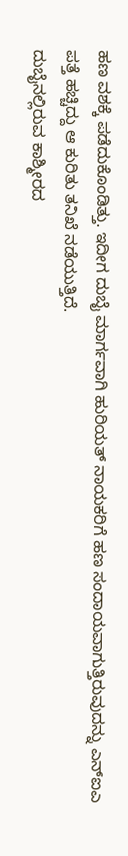ಹಣ ವಶಕ್ಕೆ ಪಡೆದುಕೊಂಡಿತ್ತು. ಇದೀಗ ದುಬೈ ಮಾರ್ಗವಾಗಿ ಹುರಿಯತ್ ನಾಯಕರಿಗೆ ಹಣ ಸಂದಾಯವಾಗುತ್ತಿರುವುದನ್ನು ಎನ್ಐಎ ಪತ್ತೆ ಹಚ್ಚಿದ್ದು ಆ ಕುರಿತು ತನಿಖೆ ನಡೆಯುತ್ತಿದೆ.
ದುಬೈನಲ್ಲಿರುವ ಕಾಶ್ಮೀರದ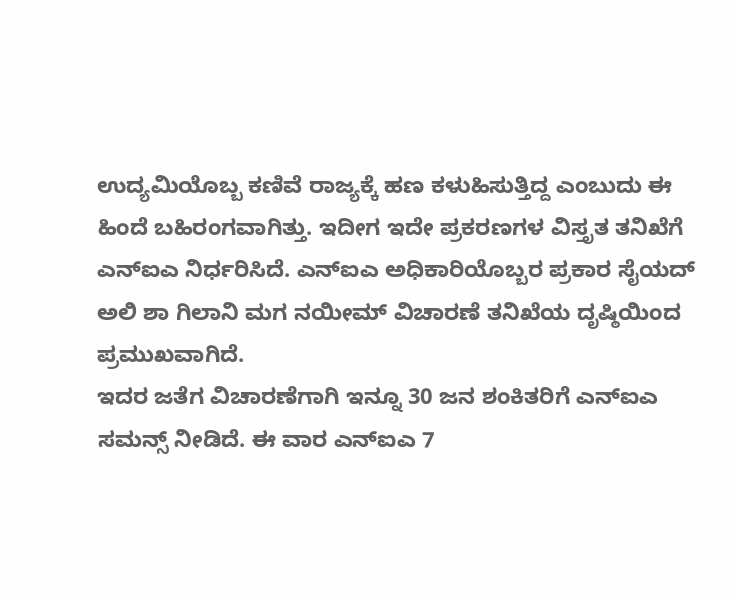ಉದ್ಯಮಿಯೊಬ್ಬ ಕಣಿವೆ ರಾಜ್ಯಕ್ಕೆ ಹಣ ಕಳುಹಿಸುತ್ತಿದ್ದ ಎಂಬುದು ಈ ಹಿಂದೆ ಬಹಿರಂಗವಾಗಿತ್ತು. ಇದೀಗ ಇದೇ ಪ್ರಕರಣಗಳ ವಿಸ್ತೃತ ತನಿಖೆಗೆ ಎನ್ಐಎ ನಿರ್ಧರಿಸಿದೆ. ಎನ್ಐಎ ಅಧಿಕಾರಿಯೊಬ್ಬರ ಪ್ರಕಾರ ಸೈಯದ್ ಅಲಿ ಶಾ ಗಿಲಾನಿ ಮಗ ನಯೀಮ್ ವಿಚಾರಣೆ ತನಿಖೆಯ ದೃಷ್ಠಿಯಿಂದ ಪ್ರಮುಖವಾಗಿದೆ.
ಇದರ ಜತೆಗ ವಿಚಾರಣೆಗಾಗಿ ಇನ್ನೂ 30 ಜನ ಶಂಕಿತರಿಗೆ ಎನ್ಐಎ ಸಮನ್ಸ್ ನೀಡಿದೆ. ಈ ವಾರ ಎನ್ಐಎ 7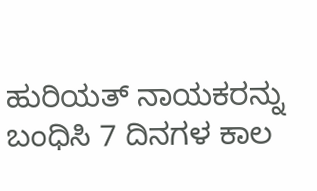ಹುರಿಯತ್ ನಾಯಕರನ್ನು ಬಂಧಿಸಿ 7 ದಿನಗಳ ಕಾಲ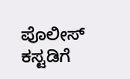ಪೊಲೀಸ್ ಕಸ್ಟಡಿಗೆ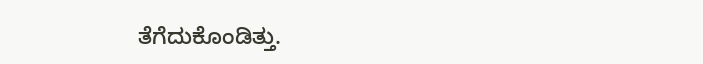ತೆಗೆದುಕೊಂಡಿತ್ತು.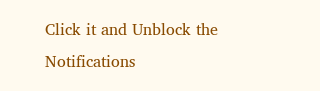Click it and Unblock the Notifications